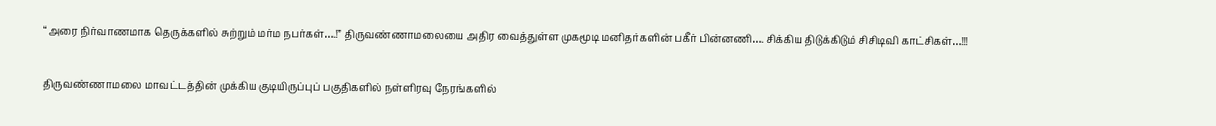“அரை நிர்வாணமாக தெருக்களில் சுற்றும் மர்ம நபர்கள்….!” திருவண்ணாமலையை அதிர வைத்துள்ள முகமூடி மனிதர்களின் பகீர் பின்னணி…. சிக்கிய திடுக்கிடும் சிசிடிவி காட்சிகள்…!!!

திருவண்ணாமலை மாவட்டத்தின் முக்கிய குடியிருப்புப் பகுதிகளில் நள்ளிரவு நேரங்களில்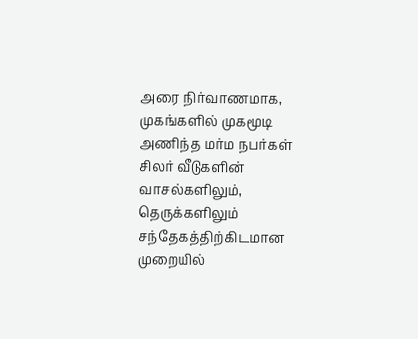அரை நிர்வாணமாக, முகங்களில் முகமூடி அணிந்த மர்ம நபர்கள் சிலர் வீடுகளின் வாசல்களிலும், தெருக்களிலும் சந்தேகத்திற்கிடமான முறையில்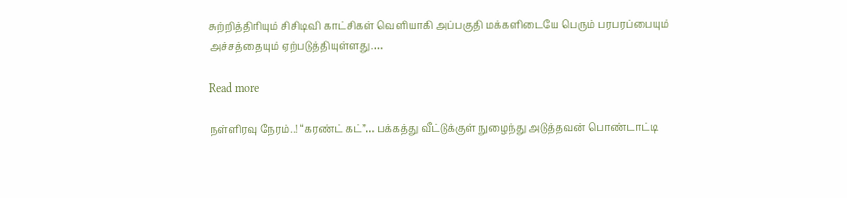சுற்றித்திரியும் சிசிடிவி காட்சிகள் வெளியாகி அப்பகுதி மக்களிடையே பெரும் பரபரப்பையும் அச்சத்தையும் ஏற்படுத்தியுள்ளது.…

Read more

நள்ளிரவு நேரம்..! “கரண்ட் கட்”… பக்கத்து வீட்டுக்குள் நுழைந்து அடுத்தவன் பொண்டாட்டி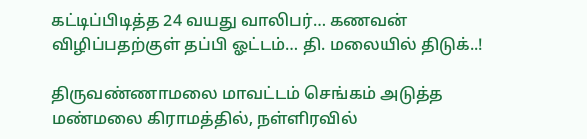கட்டிப்பிடித்த 24 வயது வாலிபர்… கணவன் விழிப்பதற்குள் தப்பி ஓட்டம்… தி. மலையில் திடுக்..!

திருவண்ணாமலை மாவட்டம் செங்கம் அடுத்த மண்மலை கிராமத்தில், நள்ளிரவில்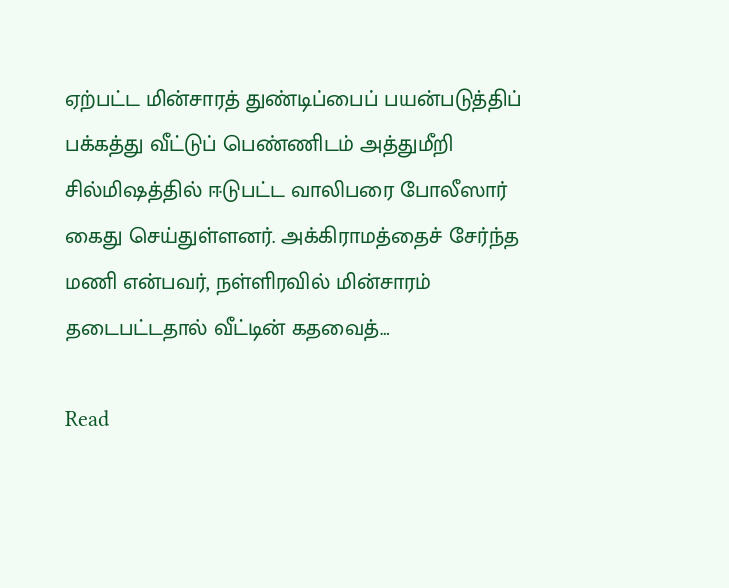ஏற்பட்ட மின்சாரத் துண்டிப்பைப் பயன்படுத்திப் பக்கத்து வீட்டுப் பெண்ணிடம் அத்துமீறி சில்மிஷத்தில் ஈடுபட்ட வாலிபரை போலீஸார் கைது செய்துள்ளனர். அக்கிராமத்தைச் சேர்ந்த மணி என்பவர், நள்ளிரவில் மின்சாரம் தடைபட்டதால் வீட்டின் கதவைத்…

Read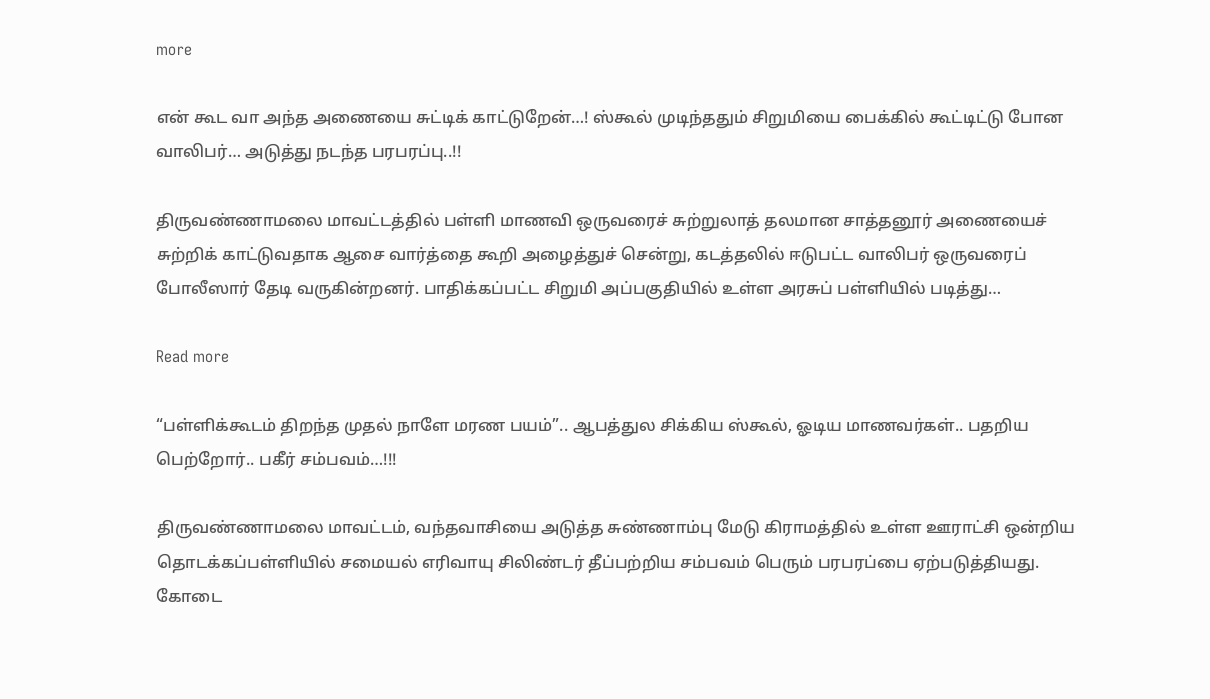more

என் கூட வா அந்த அணையை சுட்டிக் காட்டுறேன்…! ஸ்கூல் முடிந்ததும் சிறுமியை பைக்கில் கூட்டிட்டு போன வாலிபர்… அடுத்து நடந்த பரபரப்பு..!!

திருவண்ணாமலை மாவட்டத்தில் பள்ளி மாணவி ஒருவரைச் சுற்றுலாத் தலமான சாத்தனூர் அணையைச் சுற்றிக் காட்டுவதாக ஆசை வார்த்தை கூறி அழைத்துச் சென்று, கடத்தலில் ஈடுபட்ட வாலிபர் ஒருவரைப் போலீஸார் தேடி வருகின்றனர். பாதிக்கப்பட்ட சிறுமி அப்பகுதியில் உள்ள அரசுப் பள்ளியில் படித்து…

Read more

“பள்ளிக்கூடம் திறந்த முதல் நாளே மரண பயம்”.. ஆபத்துல சிக்கிய ஸ்கூல், ஓடிய மாணவர்கள்.. பதறிய பெற்றோர்.. பகீர் சம்பவம்…!!!

திருவண்ணாமலை மாவட்டம், வந்தவாசியை அடுத்த சுண்ணாம்பு மேடு கிராமத்தில் உள்ள ஊராட்சி ஒன்றிய தொடக்கப்பள்ளியில் சமையல் எரிவாயு சிலிண்டர் தீப்பற்றிய சம்பவம் பெரும் பரபரப்பை ஏற்படுத்தியது. கோடை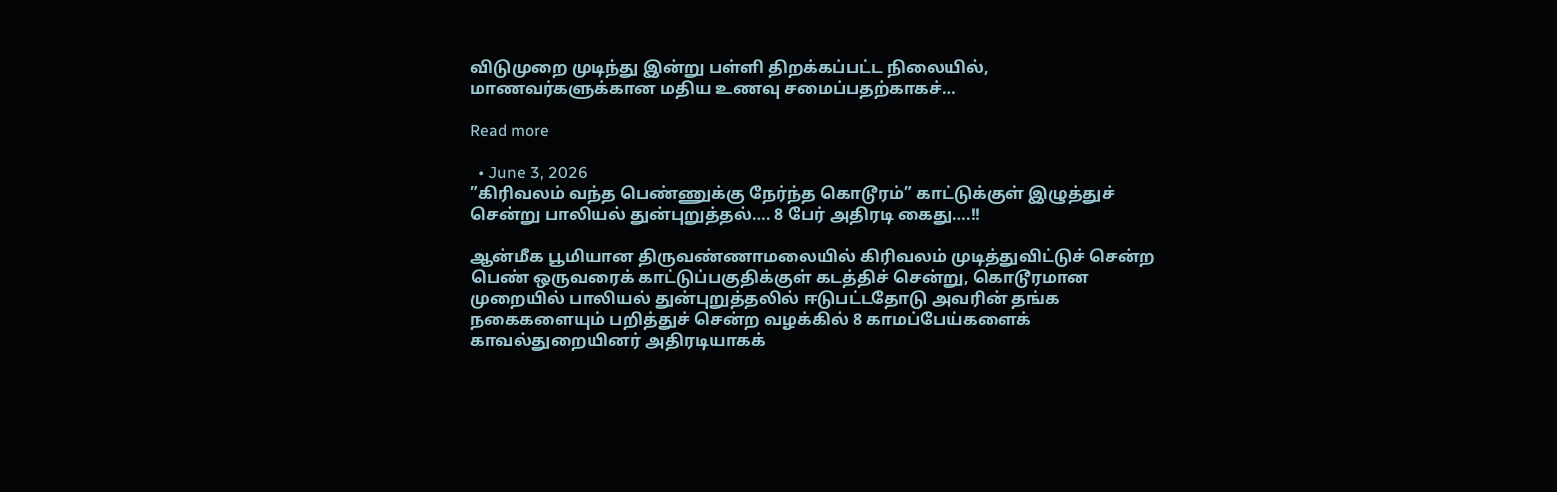விடுமுறை முடிந்து இன்று பள்ளி திறக்கப்பட்ட நிலையில், மாணவர்களுக்கான மதிய உணவு சமைப்பதற்காகச்…

Read more

  • June 3, 2026
”கிரிவலம் வந்த பெண்ணுக்கு நேர்ந்த கொடூரம்” காட்டுக்குள் இழுத்துச் சென்று பாலியல் துன்புறுத்தல்…. 8 பேர் அதிரடி கைது….!!

ஆன்மீக பூமியான திருவண்ணாமலையில் கிரிவலம் முடித்துவிட்டுச் சென்ற பெண் ஒருவரைக் காட்டுப்பகுதிக்குள் கடத்திச் சென்று, கொடூரமான முறையில் பாலியல் துன்புறுத்தலில் ஈடுபட்டதோடு அவரின் தங்க நகைகளையும் பறித்துச் சென்ற வழக்கில் 8 காமப்பேய்களைக் காவல்துறையினர் அதிரடியாகக்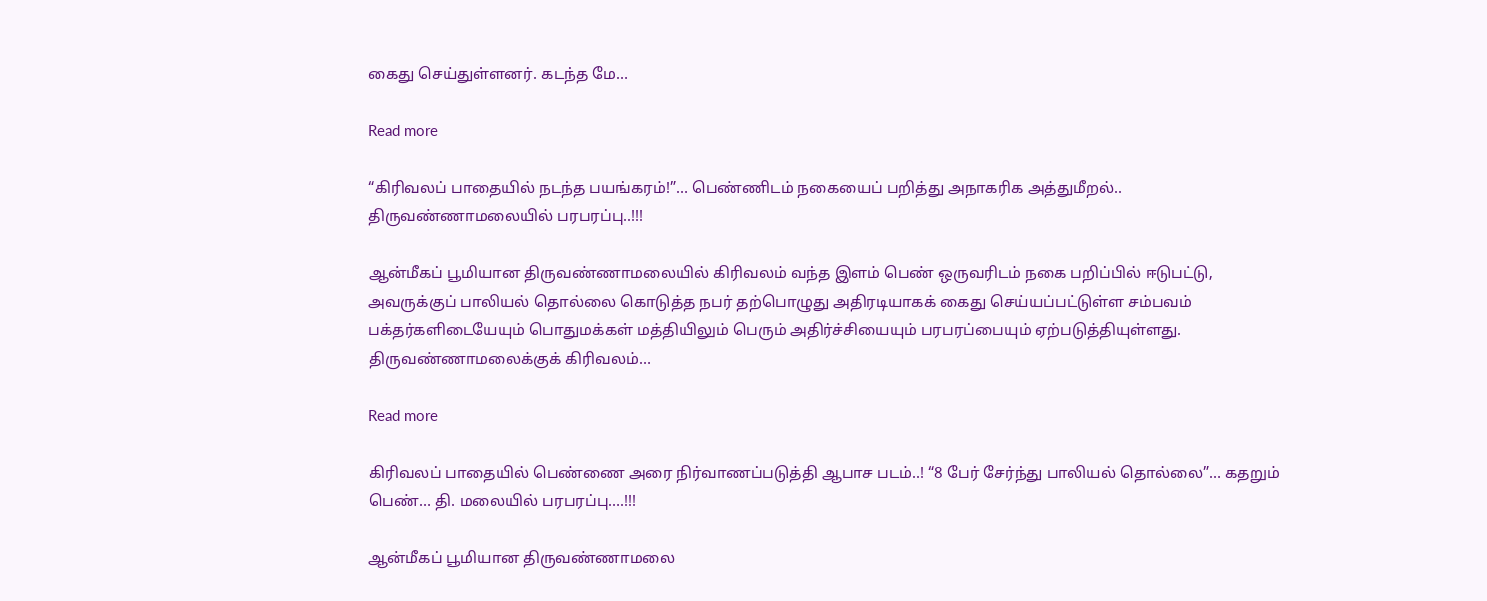கைது செய்துள்ளனர். கடந்த மே…

Read more

“கிரிவலப் பாதையில் நடந்த பயங்கரம்!”… பெண்ணிடம் நகையைப் பறித்து அநாகரிக அத்துமீறல்.. திருவண்ணாமலையில் பரபரப்பு..!!!

ஆன்மீகப் பூமியான திருவண்ணாமலையில் கிரிவலம் வந்த இளம் பெண் ஒருவரிடம் நகை பறிப்பில் ஈடுபட்டு, அவருக்குப் பாலியல் தொல்லை கொடுத்த நபர் தற்பொழுது அதிரடியாகக் கைது செய்யப்பட்டுள்ள சம்பவம் பக்தர்களிடையேயும் பொதுமக்கள் மத்தியிலும் பெரும் அதிர்ச்சியையும் பரபரப்பையும் ஏற்படுத்தியுள்ளது. திருவண்ணாமலைக்குக் கிரிவலம்…

Read more

கிரிவலப் பாதையில் பெண்ணை அரை நிர்வாணப்படுத்தி ஆபாச படம்..! “8 பேர் சேர்ந்து பாலியல் தொல்லை”… கதறும் பெண்… தி. மலையில் பரபரப்பு….!!!

ஆன்மீகப் பூமியான திருவண்ணாமலை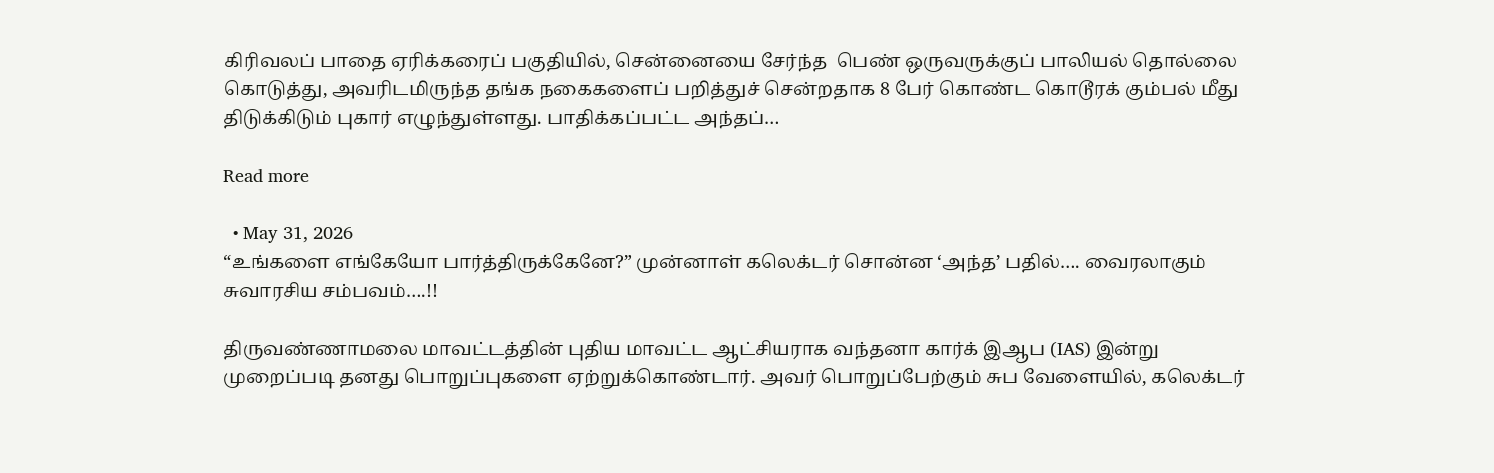கிரிவலப் பாதை ஏரிக்கரைப் பகுதியில், சென்னையை சேர்ந்த  பெண் ஒருவருக்குப் பாலியல் தொல்லை கொடுத்து, அவரிடமிருந்த தங்க நகைகளைப் பறித்துச் சென்றதாக 8 பேர் கொண்ட கொடூரக் கும்பல் மீது திடுக்கிடும் புகார் எழுந்துள்ளது. பாதிக்கப்பட்ட அந்தப்…

Read more

  • May 31, 2026
“உங்களை எங்கேயோ பார்த்திருக்கேனே?” முன்னாள் கலெக்டர் சொன்ன ‘அந்த’ பதில்…. வைரலாகும் சுவாரசிய சம்பவம்….!!

திருவண்ணாமலை மாவட்டத்தின் புதிய மாவட்ட ஆட்சியராக வந்தனா கார்க் இஆப (IAS) இன்று முறைப்படி தனது பொறுப்புகளை ஏற்றுக்கொண்டார். அவர் பொறுப்பேற்கும் சுப வேளையில், கலெக்டர்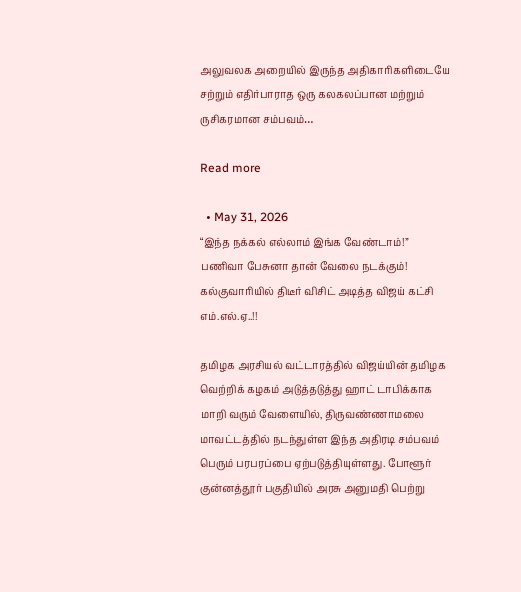அலுவலக அறையில் இருந்த அதிகாரிகளிடையே சற்றும் எதிர்பாராத ஒரு கலகலப்பான மற்றும் ருசிகரமான சம்பவம்…

Read more

  • May 31, 2026
“இந்த நக்கல் எல்லாம் இங்க வேண்டாம்!” பணிவா பேசுனா தான் வேலை நடக்கும்! கல்குவாரியில் திடீர் விசிட் அடித்த விஜய் கட்சி எம்.எல்.ஏ..!!

தமிழக அரசியல் வட்டாரத்தில் விஜய்யின் தமிழக வெற்றிக் கழகம் அடுத்தடுத்து ஹாட் டாபிக்காக மாறி வரும் வேளையில், திருவண்ணாமலை மாவட்டத்தில் நடந்துள்ள இந்த அதிரடி சம்பவம் பெரும் பரபரப்பை ஏற்படுத்தியுள்ளது. போளூர் குன்னத்தூர் பகுதியில் அரசு அனுமதி பெற்று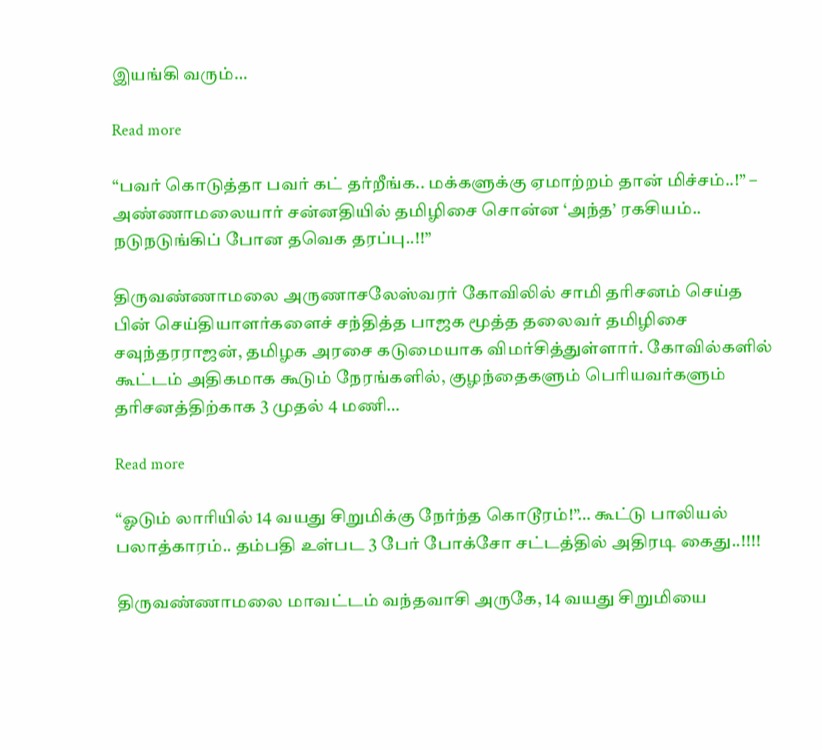இயங்கி வரும்…

Read more

“பவர் கொடுத்தா பவர் கட் தர்றீங்க.. மக்களுக்கு ஏமாற்றம் தான் மிச்சம்..!” – அண்ணாமலையார் சன்னதியில் தமிழிசை சொன்ன ‘அந்த’ ரகசியம்.. நடுநடுங்கிப் போன தவெக தரப்பு..!!”

திருவண்ணாமலை அருணாசலேஸ்வரர் கோவிலில் சாமி தரிசனம் செய்த பின் செய்தியாளர்களைச் சந்தித்த பாஜக மூத்த தலைவர் தமிழிசை சவுந்தரராஜன், தமிழக அரசை கடுமையாக விமர்சித்துள்ளார். கோவில்களில் கூட்டம் அதிகமாக கூடும் நேரங்களில், குழந்தைகளும் பெரியவர்களும் தரிசனத்திற்காக 3 முதல் 4 மணி…

Read more

“ஓடும் லாரியில் 14 வயது சிறுமிக்கு நேர்ந்த கொடூரம்!”… கூட்டு பாலியல் பலாத்காரம்.. தம்பதி உள்பட 3 பேர் போக்சோ சட்டத்தில் அதிரடி கைது..!!!!

திருவண்ணாமலை மாவட்டம் வந்தவாசி அருகே, 14 வயது சிறுமியை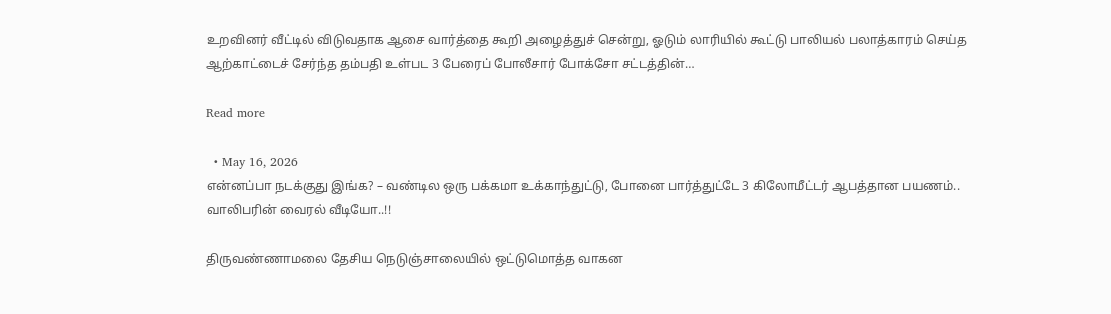உறவினர் வீட்டில் விடுவதாக ஆசை வார்த்தை கூறி அழைத்துச் சென்று, ஓடும் லாரியில் கூட்டு பாலியல் பலாத்காரம் செய்த ஆற்காட்டைச் சேர்ந்த தம்பதி உள்பட 3 பேரைப் போலீசார் போக்சோ சட்டத்தின்…

Read more

  • May 16, 2026
என்னப்பா நடக்குது இங்க? – வண்டில ஒரு பக்கமா உக்காந்துட்டு, போனை பார்த்துட்டே 3 கிலோமீட்டர் ஆபத்தான பயணம்.. வாலிபரின் வைரல் வீடியோ..!!

திருவண்ணாமலை தேசிய நெடுஞ்சாலையில் ஒட்டுமொத்த வாகன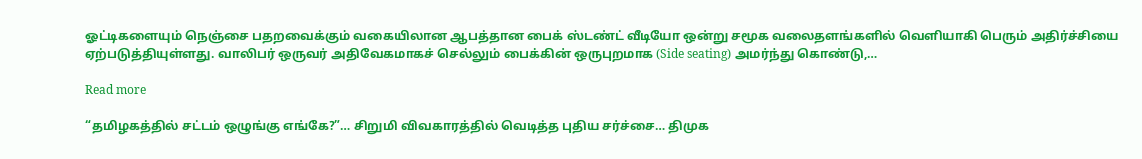ஓட்டிகளையும் நெஞ்சை பதறவைக்கும் வகையிலான ஆபத்தான பைக் ஸ்டண்ட் வீடியோ ஒன்று சமூக வலைதளங்களில் வெளியாகி பெரும் அதிர்ச்சியை ஏற்படுத்தியுள்ளது. வாலிபர் ஒருவர் அதிவேகமாகச் செல்லும் பைக்கின் ஒருபுறமாக (Side seating) அமர்ந்து கொண்டு,…

Read more

“தமிழகத்தில் சட்டம் ஒழுங்கு எங்கே?”… சிறுமி விவகாரத்தில் வெடித்த புதிய சர்ச்சை… திமுக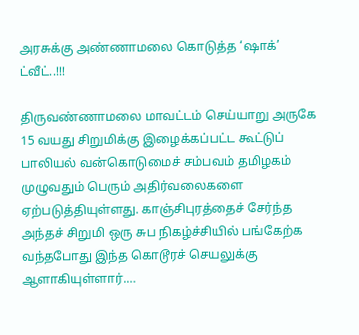அரசுக்கு அண்ணாமலை கொடுத்த ‘ஷாக்’ ட்வீட்..!!!

திருவண்ணாமலை மாவட்டம் செய்யாறு அருகே 15 வயது சிறுமிக்கு இழைக்கப்பட்ட கூட்டுப் பாலியல் வன்கொடுமைச் சம்பவம் தமிழகம் முழுவதும் பெரும் அதிர்வலைகளை ஏற்படுத்தியுள்ளது. காஞ்சிபுரத்தைச் சேர்ந்த அந்தச் சிறுமி ஒரு சுப நிகழ்ச்சியில் பங்கேற்க வந்தபோது இந்த கொடூரச் செயலுக்கு ஆளாகியுள்ளார்.…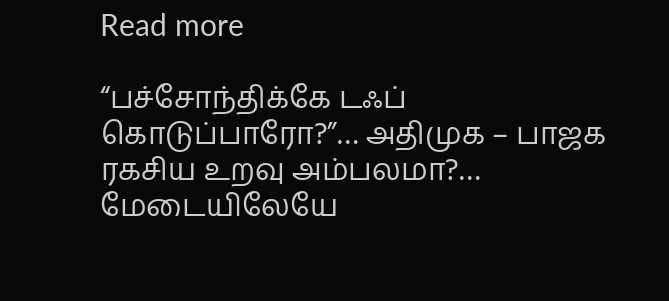Read more

“பச்சோந்திக்கே டஃப் கொடுப்பாரோ?”… அதிமுக – பாஜக ரகசிய உறவு அம்பலமா?… மேடையிலேயே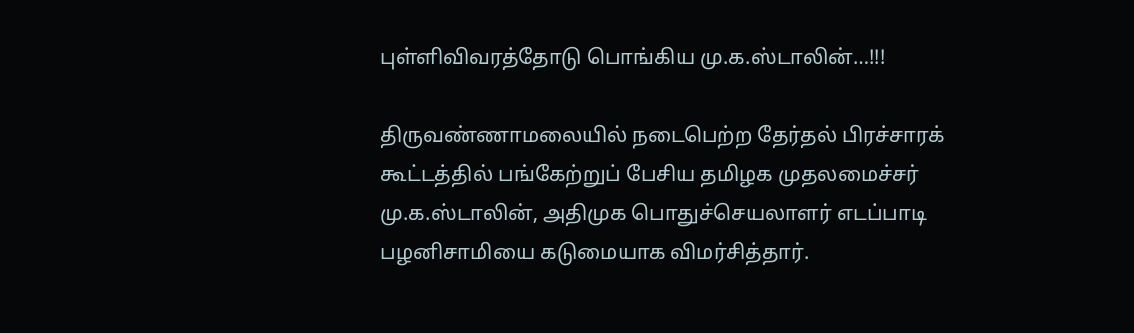புள்ளிவிவரத்தோடு பொங்கிய மு.க.ஸ்டாலின்…!!!

திருவண்ணாமலையில் நடைபெற்ற தேர்தல் பிரச்சாரக் கூட்டத்தில் பங்கேற்றுப் பேசிய தமிழக முதலமைச்சர் மு.க.ஸ்டாலின், அதிமுக பொதுச்செயலாளர் எடப்பாடி பழனிசாமியை கடுமையாக விமர்சித்தார்.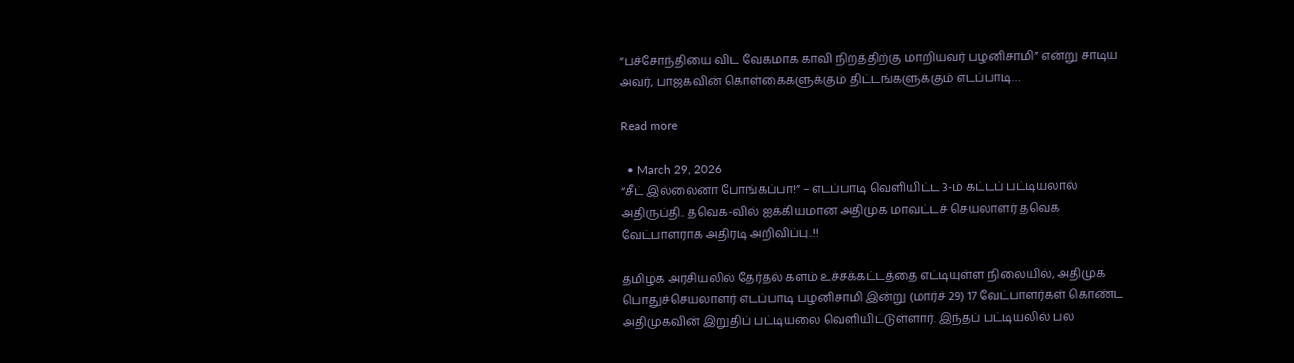“பச்சோந்தியை விட வேகமாக காவி நிறத்திற்கு மாறியவர் பழனிசாமி” என்று சாடிய அவர், பாஜகவின் கொள்கைகளுக்கும் திட்டங்களுக்கும் எடப்பாடி…

Read more

  • March 29, 2026
“சீட் இல்லைனா போங்கப்பா!” – எடப்பாடி வெளியிட்ட 3-ம் கட்டப் பட்டியலால் அதிருப்தி.. தவெக-வில் ஐக்கியமான அதிமுக மாவட்டச் செயலாளர் தவெக வேட்பாளராக அதிரடி அறிவிப்பு..!!

தமிழக அரசியலில் தேர்தல் களம் உச்சக்கட்டத்தை எட்டியுள்ள நிலையில், அதிமுக பொதுச்செயலாளர் எடப்பாடி பழனிசாமி இன்று (மார்ச் 29) 17 வேட்பாளர்கள் கொண்ட அதிமுகவின் இறுதிப் பட்டியலை வெளியிட்டுள்ளார். இந்தப் பட்டியலில் பல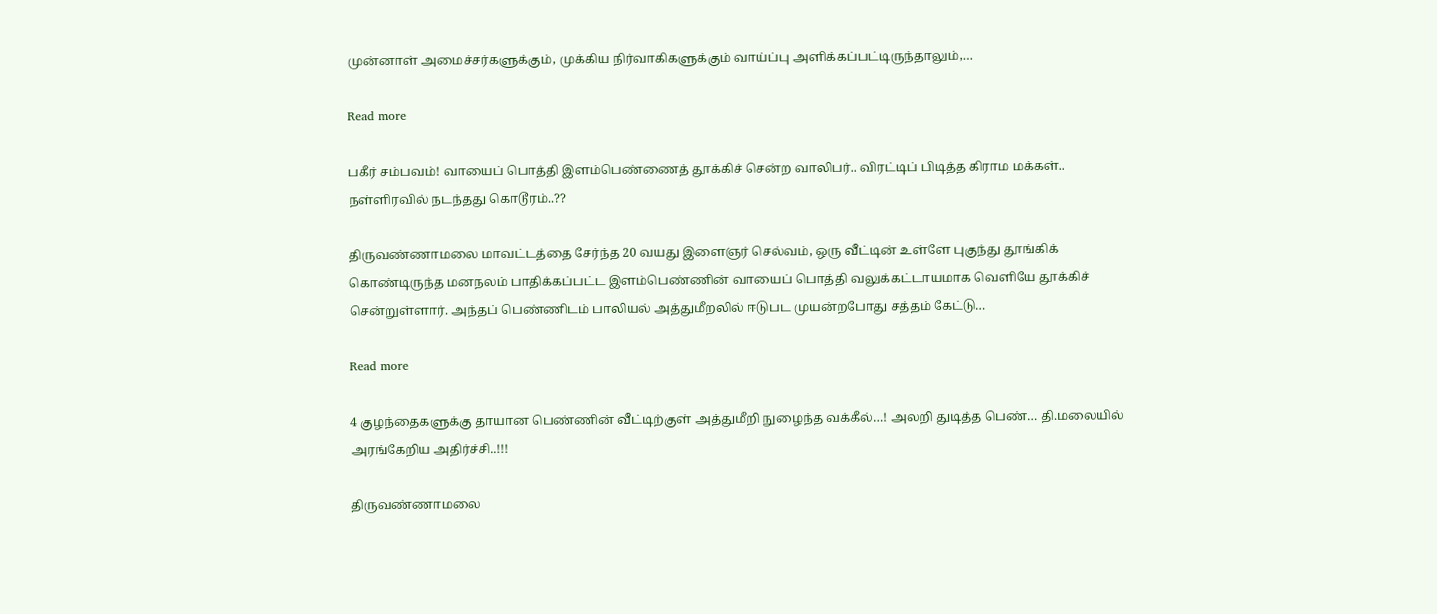முன்னாள் அமைச்சர்களுக்கும், முக்கிய நிர்வாகிகளுக்கும் வாய்ப்பு அளிக்கப்பட்டிருந்தாலும்,…

Read more

பகீர் சம்பவம்! வாயைப் பொத்தி இளம்பெண்ணைத் தூக்கிச் சென்ற வாலிபர்.. விரட்டிப் பிடித்த கிராம மக்கள்.. நள்ளிரவில் நடந்தது கொடூரம்..??

திருவண்ணாமலை மாவட்டத்தை சேர்ந்த 20 வயது இளைஞர் செல்வம், ஒரு வீட்டின் உள்ளே புகுந்து தூங்கிக் கொண்டிருந்த மனநலம் பாதிக்கப்பட்ட இளம்பெண்ணின் வாயைப் பொத்தி வலுக்கட்டாயமாக வெளியே தூக்கிச் சென்றுள்ளார். அந்தப் பெண்ணிடம் பாலியல் அத்துமீறலில் ஈடுபட முயன்றபோது சத்தம் கேட்டு…

Read more

4 குழந்தைகளுக்கு தாயான பெண்ணின் வீட்டிற்குள் அத்துமீறி நுழைந்த வக்கீல்…! அலறி துடித்த பெண்… தி.மலையில் அரங்கேறிய அதிர்ச்சி..!!!

திருவண்ணாமலை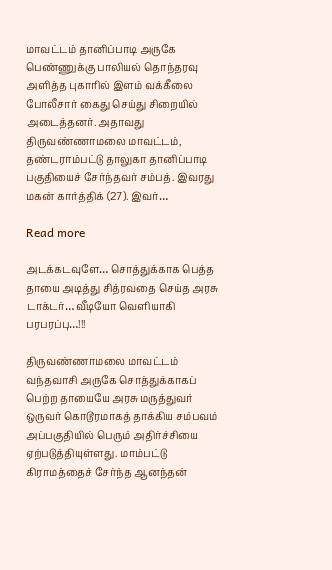மாவட்டம் தானிப்பாடி அருகே பெண்ணுக்கு பாலியல் தொந்தரவு அளித்த புகாரில் இளம் வக்கீலை போலீசார் கைது செய்து சிறையில் அடைத்தனர். அதாவது திருவண்ணாமலை மாவட்டம், தண்டராம்பட்டு தாலுகா தானிப்பாடி பகுதியைச் சேர்ந்தவர் சம்பத். இவரது மகன் கார்த்திக் (27). இவர்…

Read more

அடக்கடவுளே… சொத்துக்காக பெத்த தாயை அடித்து சித்ரவதை செய்த அரசு டாக்டர்… வீடியோ வெளியாகி பரபரப்பு…!!!

திருவண்ணாமலை மாவட்டம் வந்தவாசி அருகே சொத்துக்காகப் பெற்ற தாயையே அரசு மருத்துவர் ஒருவர் கொடூரமாகத் தாக்கிய சம்பவம் அப்பகுதியில் பெரும் அதிர்ச்சியை ஏற்படுத்தியுள்ளது. மாம்பட்டு கிராமத்தைச் சேர்ந்த ஆனந்தன்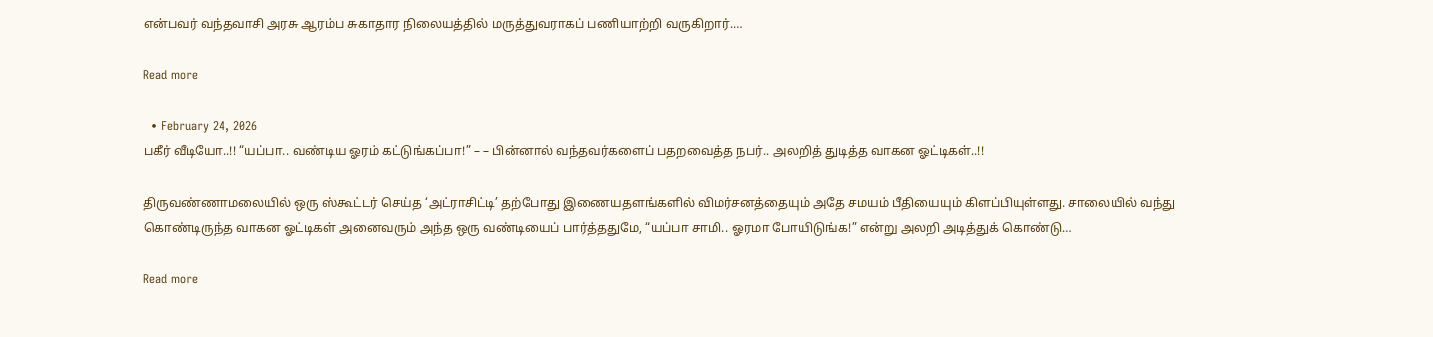என்பவர் வந்தவாசி அரசு ஆரம்ப சுகாதார நிலையத்தில் மருத்துவராகப் பணியாற்றி வருகிறார்.…

Read more

  • February 24, 2026
பகீர் வீடியோ..!! “யப்பா.. வண்டிய ஓரம் கட்டுங்கப்பா!” – – பின்னால் வந்தவர்களைப் பதறவைத்த நபர்.. அலறித் துடித்த வாகன ஓட்டிகள்..!!

திருவண்ணாமலையில் ஒரு ஸ்கூட்டர் செய்த ‘அட்ராசிட்டி’ தற்போது இணையதளங்களில் விமர்சனத்தையும் அதே சமயம் பீதியையும் கிளப்பியுள்ளது. சாலையில் வந்து கொண்டிருந்த வாகன ஓட்டிகள் அனைவரும் அந்த ஒரு வண்டியைப் பார்த்ததுமே, “யப்பா சாமி.. ஓரமா போயிடுங்க!” என்று அலறி அடித்துக் கொண்டு…

Read more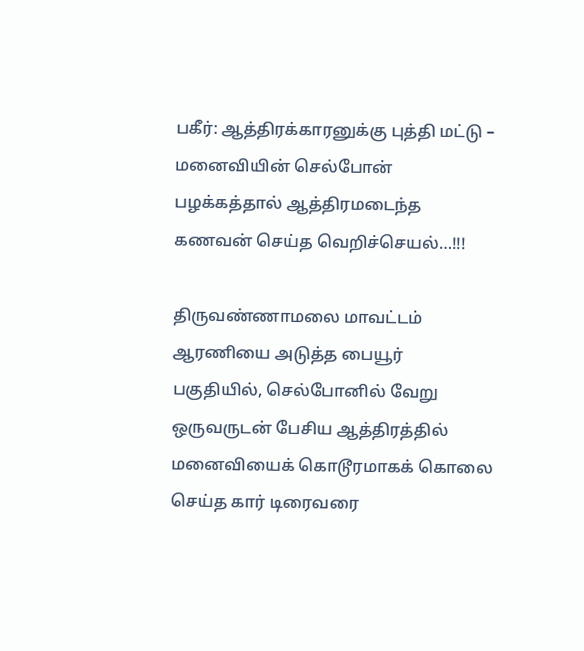பகீர்: ஆத்திரக்காரனுக்கு புத்தி மட்டு – மனைவியின் செல்போன் பழக்கத்தால் ஆத்திரமடைந்த கணவன் செய்த வெறிச்செயல்…!!!

திருவண்ணாமலை மாவட்டம் ஆரணியை அடுத்த பையூர் பகுதியில், செல்போனில் வேறு ஒருவருடன் பேசிய ஆத்திரத்தில் மனைவியைக் கொடூரமாகக் கொலை செய்த கார் டிரைவரை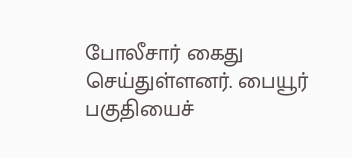போலீசார் கைது செய்துள்ளனர். பையூர் பகுதியைச்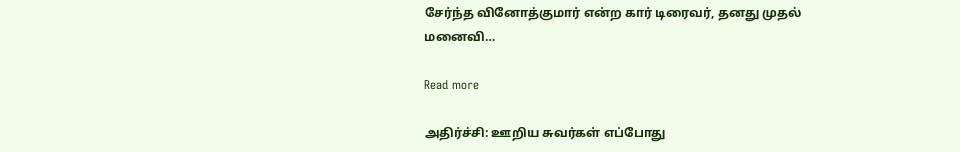சேர்ந்த வினோத்குமார் என்ற கார் டிரைவர், தனது முதல் மனைவி…

Read more

அதிர்ச்சி: ஊறிய சுவர்கள் எப்போது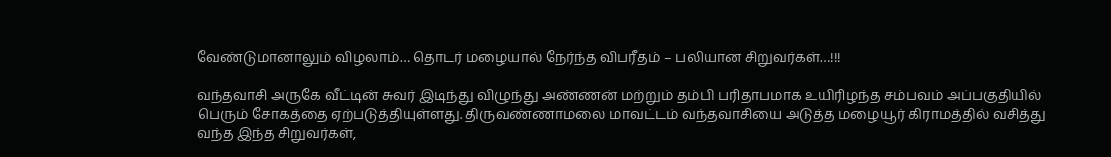வேண்டுமானாலும் விழலாம்… தொடர் மழையால் நேர்ந்த விபரீதம் – பலியான சிறுவர்கள்…!!!

வந்தவாசி அருகே வீட்டின் சுவர் இடிந்து விழுந்து அண்ணன் மற்றும் தம்பி பரிதாபமாக உயிரிழந்த சம்பவம் அப்பகுதியில் பெரும் சோகத்தை ஏற்படுத்தியுள்ளது. திருவண்ணாமலை மாவட்டம் வந்தவாசியை அடுத்த மழையூர் கிராமத்தில் வசித்து வந்த இந்த சிறுவர்கள்,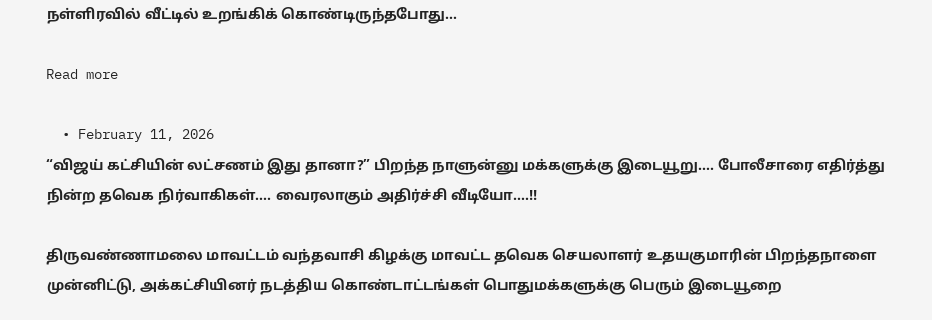நள்ளிரவில் வீட்டில் உறங்கிக் கொண்டிருந்தபோது…

Read more

  • February 11, 2026
“விஜய் கட்சியின் லட்சணம் இது தானா?” பிறந்த நாளுன்னு மக்களுக்கு இடையூறு…. போலீசாரை எதிர்த்து நின்ற தவெக நிர்வாகிகள்…. வைரலாகும் அதிர்ச்சி வீடியோ….!!

திருவண்ணாமலை மாவட்டம் வந்தவாசி கிழக்கு மாவட்ட தவெக செயலாளர் உதயகுமாரின் பிறந்தநாளை முன்னிட்டு, அக்கட்சியினர் நடத்திய கொண்டாட்டங்கள் பொதுமக்களுக்கு பெரும் இடையூறை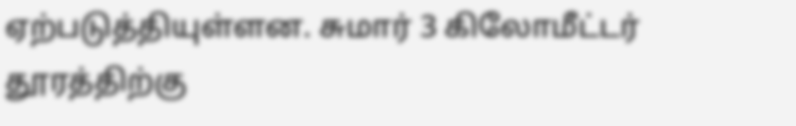ஏற்படுத்தியுள்ளன. சுமார் 3 கிலோமீட்டர் தூரத்திற்கு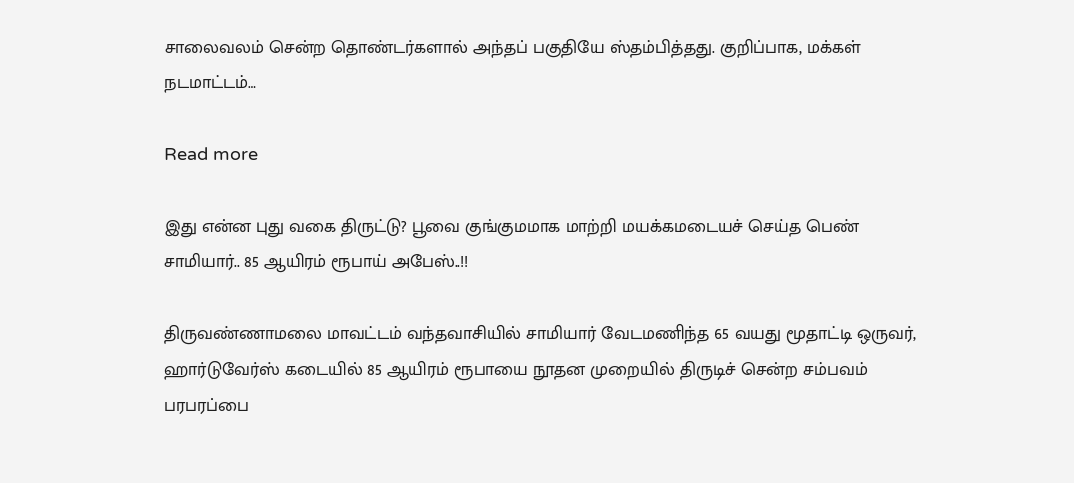சாலைவலம் சென்ற தொண்டர்களால் அந்தப் பகுதியே ஸ்தம்பித்தது. குறிப்பாக, மக்கள் நடமாட்டம்…

Read more

இது என்ன புது வகை திருட்டு? பூவை குங்குமமாக மாற்றி மயக்கமடையச் செய்த பெண் சாமியார்.. 85 ஆயிரம் ரூபாய் அபேஸ்..!!

திருவண்ணாமலை மாவட்டம் வந்தவாசியில் சாமியார் வேடமணிந்த 65 வயது மூதாட்டி ஒருவர், ஹார்டுவேர்ஸ் கடையில் 85 ஆயிரம் ரூபாயை நூதன முறையில் திருடிச் சென்ற சம்பவம் பரபரப்பை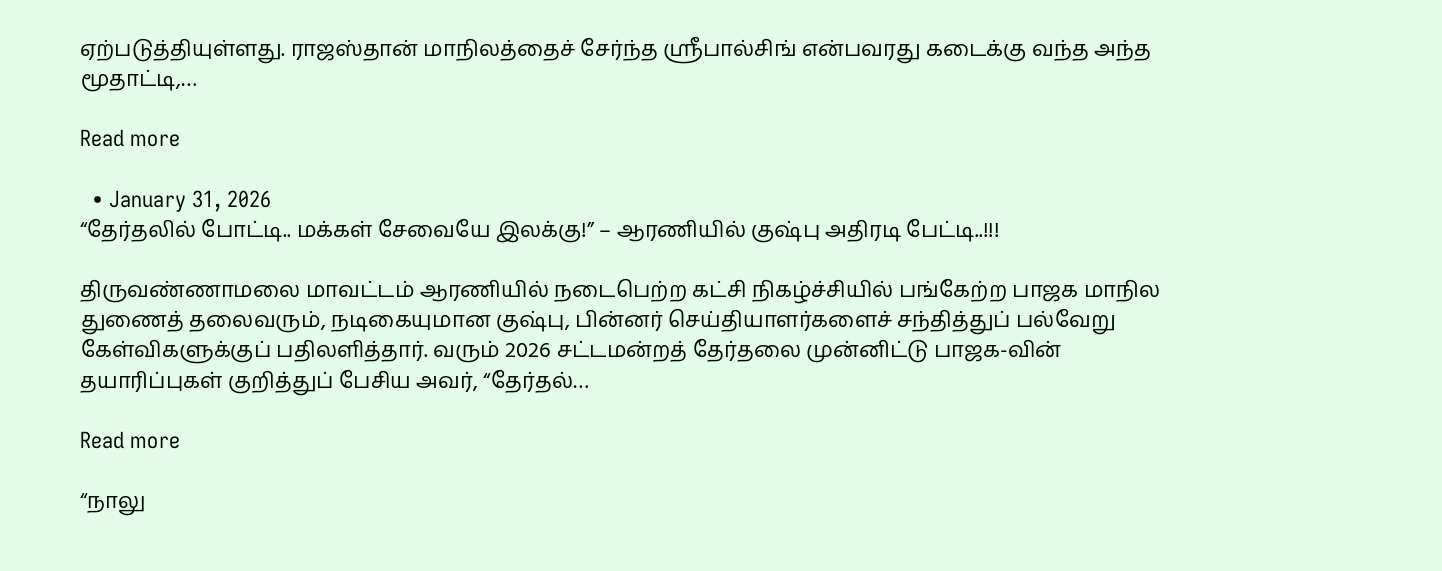ஏற்படுத்தியுள்ளது. ராஜஸ்தான் மாநிலத்தைச் சேர்ந்த ஸ்ரீபால்சிங் என்பவரது கடைக்கு வந்த அந்த மூதாட்டி,…

Read more

  • January 31, 2026
“தேர்தலில் போட்டி.. மக்கள் சேவையே இலக்கு!” – ஆரணியில் குஷ்பு அதிரடி பேட்டி..!!!

திருவண்ணாமலை மாவட்டம் ஆரணியில் நடைபெற்ற கட்சி நிகழ்ச்சியில் பங்கேற்ற பாஜக மாநில துணைத் தலைவரும், நடிகையுமான குஷ்பு, பின்னர் செய்தியாளர்களைச் சந்தித்துப் பல்வேறு கேள்விகளுக்குப் பதிலளித்தார். வரும் 2026 சட்டமன்றத் தேர்தலை முன்னிட்டு பாஜக-வின் தயாரிப்புகள் குறித்துப் பேசிய அவர், “தேர்தல்…

Read more

“நாலு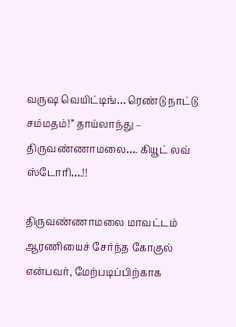வருஷ வெயிட்டிங்… ரெண்டு நாட்டு சம்மதம்!” தாய்லாந்து – திருவண்ணாமலை…. கியூட் லவ் ஸ்டோரி….!!

திருவண்ணாமலை மாவட்டம் ஆரணியைச் சேர்ந்த கோகுல் என்பவர், மேற்படிப்பிற்காக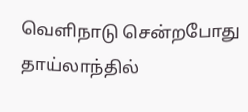வெளிநாடு சென்றபோது தாய்லாந்தில்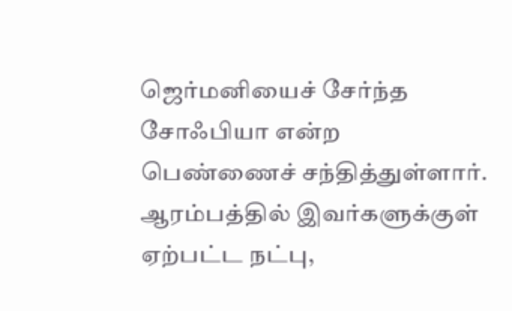ஜெர்மனியைச் சேர்ந்த சோஃபியா என்ற பெண்ணைச் சந்தித்துள்ளார். ஆரம்பத்தில் இவர்களுக்குள் ஏற்பட்ட நட்பு,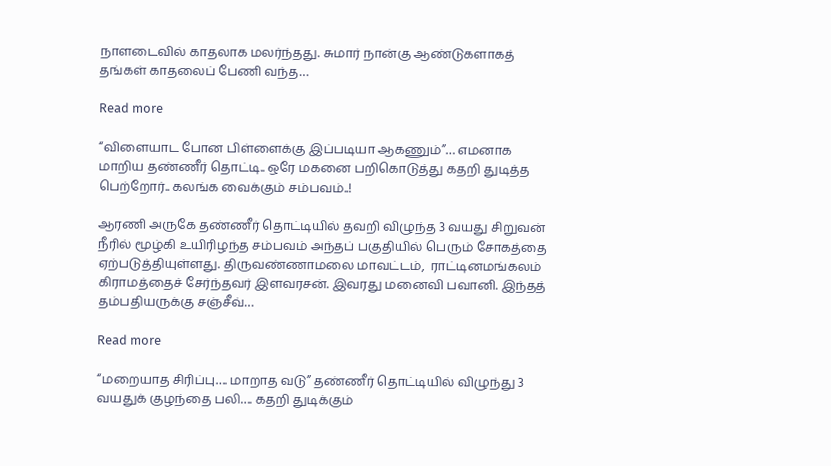நாளடைவில் காதலாக மலர்ந்தது. சுமார் நான்கு ஆண்டுகளாகத் தங்கள் காதலைப் பேணி வந்த…

Read more

“விளையாட போன பிள்ளைக்கு இப்படியா ஆகணும்”… எமனாக மாறிய தண்ணீர் தொட்டி.. ஒரே மகனை பறிகொடுத்து கதறி துடித்த பெற்றோர்.. கலங்க வைக்கும் சம்பவம்..!

ஆரணி அருகே தண்ணீர் தொட்டியில் தவறி விழுந்த 3 வயது சிறுவன் நீரில் மூழ்கி உயிரிழந்த சம்பவம் அந்தப் பகுதியில் பெரும் சோகத்தை ஏற்படுத்தியுள்ளது. திருவண்ணாமலை மாவட்டம்,  ராட்டினமங்கலம் கிராமத்தைச் சேர்ந்தவர் இளவரசன். இவரது மனைவி பவானி. இந்தத் தம்பதியருக்கு சஞ்சீவ்…

Read more

“மறையாத சிரிப்பு…. மாறாத வடு” தண்ணீர் தொட்டியில் விழுந்து 3 வயதுக் குழந்தை பலி…. கதறி துடிக்கும்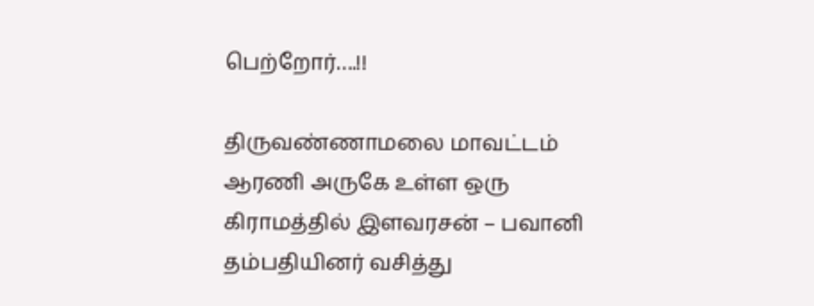பெற்றோர்….!!

திருவண்ணாமலை மாவட்டம் ஆரணி அருகே உள்ள ஒரு கிராமத்தில் இளவரசன் – பவானி தம்பதியினர் வசித்து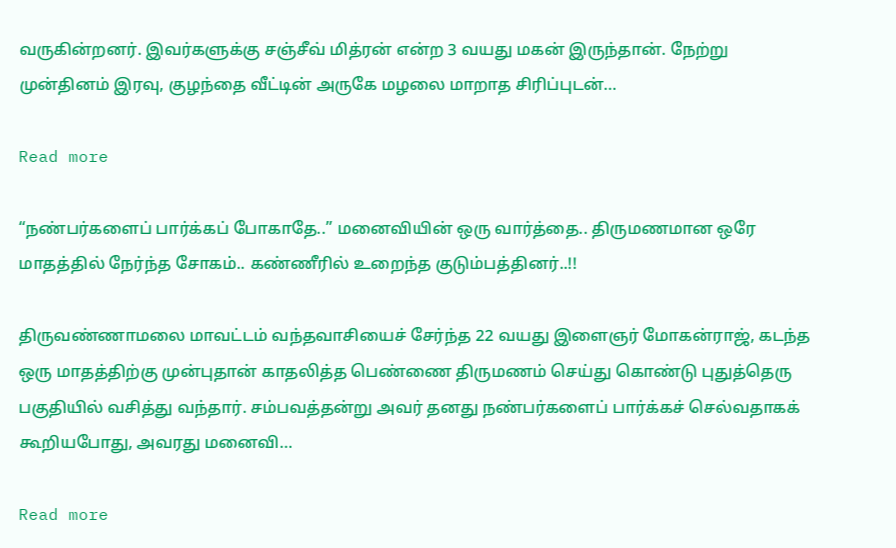வருகின்றனர். இவர்களுக்கு சஞ்சீவ் மித்ரன் என்ற 3 வயது மகன் இருந்தான். நேற்று முன்தினம் இரவு, குழந்தை வீட்டின் அருகே மழலை மாறாத சிரிப்புடன்…

Read more

“நண்பர்களைப் பார்க்கப் போகாதே..” மனைவியின் ஒரு வார்த்தை.. திருமணமான ஒரே மாதத்தில் நேர்ந்த சோகம்.. கண்ணீரில் உறைந்த குடும்பத்தினர்..!!

திருவண்ணாமலை மாவட்டம் வந்தவாசியைச் சேர்ந்த 22 வயது இளைஞர் மோகன்ராஜ், கடந்த ஒரு மாதத்திற்கு முன்புதான் காதலித்த பெண்ணை திருமணம் செய்து கொண்டு புதுத்தெரு பகுதியில் வசித்து வந்தார். சம்பவத்தன்று அவர் தனது நண்பர்களைப் பார்க்கச் செல்வதாகக் கூறியபோது, அவரது மனைவி…

Read more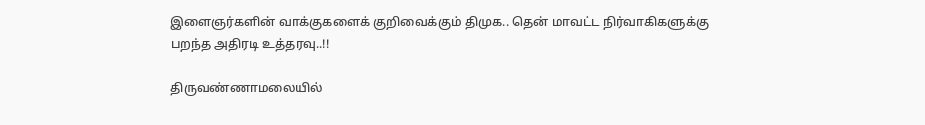இளைஞர்களின் வாக்குகளைக் குறிவைக்கும் திமுக.. தென் மாவட்ட நிர்வாகிகளுக்கு பறந்த அதிரடி உத்தரவு..!!

திருவண்ணாமலையில்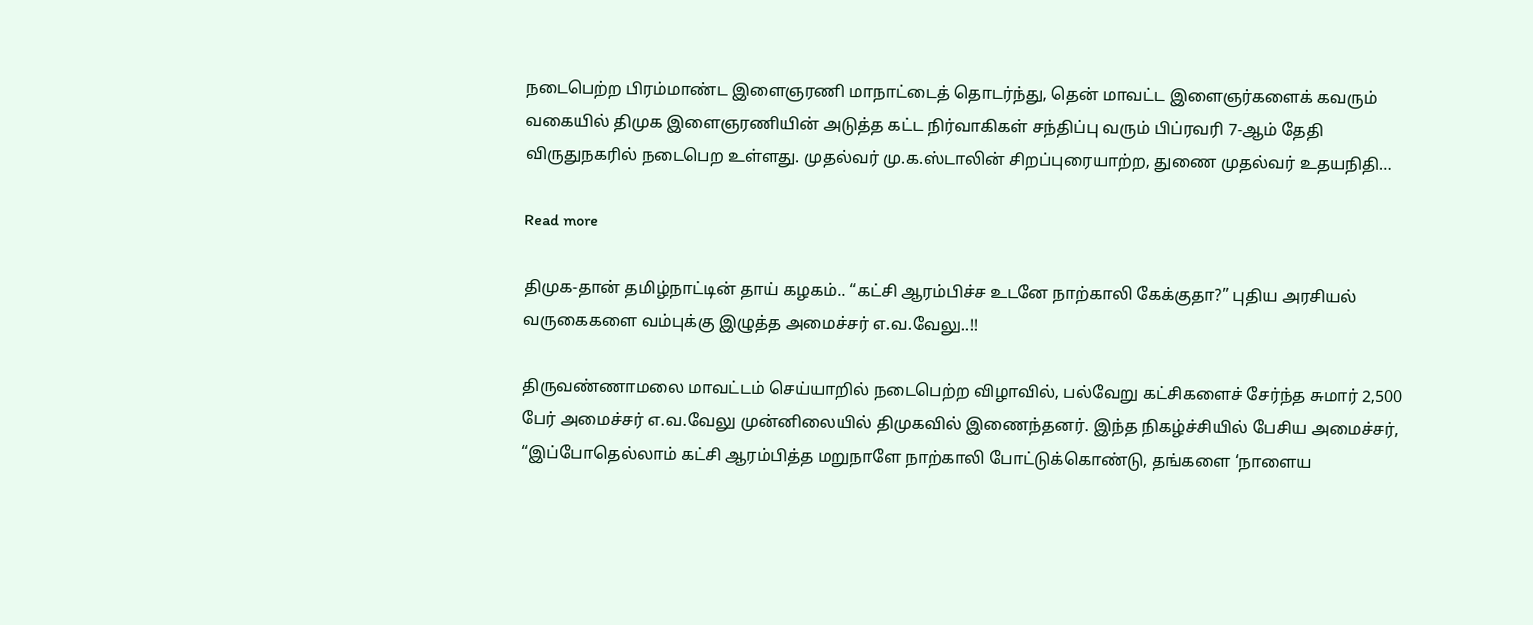நடைபெற்ற பிரம்மாண்ட இளைஞரணி மாநாட்டைத் தொடர்ந்து, தென் மாவட்ட இளைஞர்களைக் கவரும் வகையில் திமுக இளைஞரணியின் அடுத்த கட்ட நிர்வாகிகள் சந்திப்பு வரும் பிப்ரவரி 7-ஆம் தேதி விருதுநகரில் நடைபெற உள்ளது. முதல்வர் மு.க.ஸ்டாலின் சிறப்புரையாற்ற, துணை முதல்வர் உதயநிதி…

Read more

திமுக-தான் தமிழ்நாட்டின் தாய் கழகம்.. “கட்சி ஆரம்பிச்ச உடனே நாற்காலி கேக்குதா?” புதிய அரசியல் வருகைகளை வம்புக்கு இழுத்த அமைச்சர் எ.வ.வேலு..!!

திருவண்ணாமலை மாவட்டம் செய்யாறில் நடைபெற்ற விழாவில், பல்வேறு கட்சிகளைச் சேர்ந்த சுமார் 2,500 பேர் அமைச்சர் எ.வ.வேலு முன்னிலையில் திமுகவில் இணைந்தனர். இந்த நிகழ்ச்சியில் பேசிய அமைச்சர், “இப்போதெல்லாம் கட்சி ஆரம்பித்த மறுநாளே நாற்காலி போட்டுக்கொண்டு, தங்களை ‘நாளைய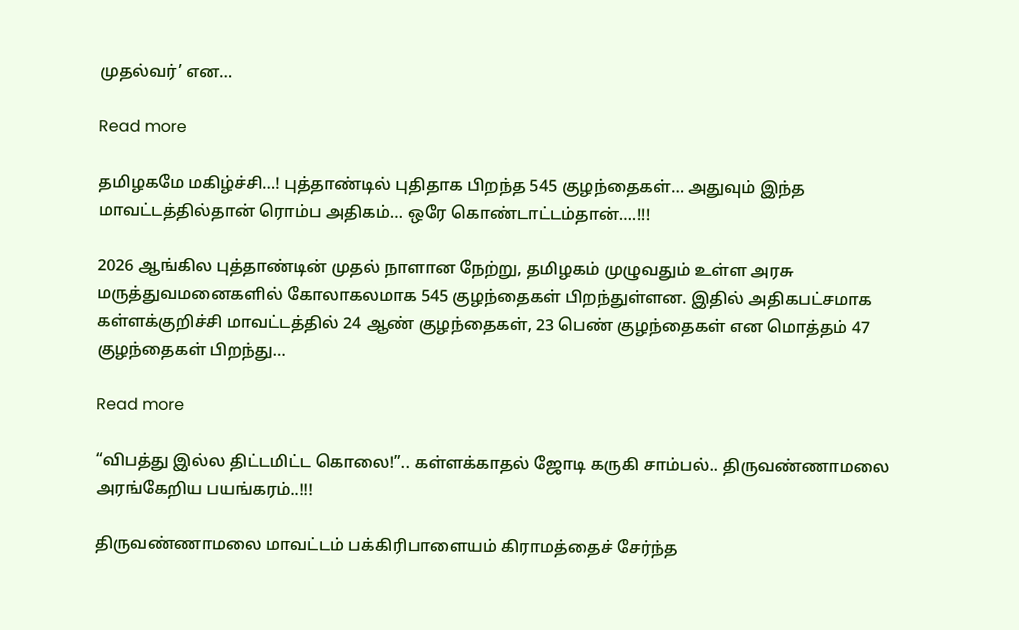முதல்வர்’ என…

Read more

தமிழகமே மகிழ்ச்சி…! புத்தாண்டில் புதிதாக பிறந்த 545 குழந்தைகள்… அதுவும் இந்த மாவட்டத்தில்தான் ரொம்ப அதிகம்… ஒரே கொண்டாட்டம்தான்….!!!

2026 ஆங்கில புத்தாண்டின் முதல் நாளான நேற்று, தமிழகம் முழுவதும் உள்ள அரசு மருத்துவமனைகளில் கோலாகலமாக 545 குழந்தைகள் பிறந்துள்ளன. இதில் அதிகபட்சமாக கள்ளக்குறிச்சி மாவட்டத்தில் 24 ஆண் குழந்தைகள், 23 பெண் குழந்தைகள் என மொத்தம் 47 குழந்தைகள் பிறந்து…

Read more

“விபத்து இல்ல திட்டமிட்ட கொலை!”.. கள்ளக்காதல் ஜோடி கருகி சாம்பல்.. திருவண்ணாமலை அரங்கேறிய பயங்கரம்..!!!

திருவண்ணாமலை மாவட்டம் பக்கிரிபாளையம் கிராமத்தைச் சேர்ந்த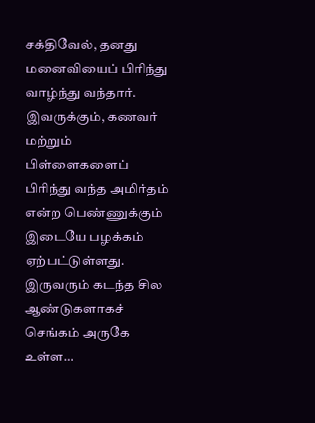சக்திவேல், தனது மனைவியைப் பிரிந்து வாழ்ந்து வந்தார். இவருக்கும், கணவர் மற்றும் பிள்ளைகளைப் பிரிந்து வந்த அமிர்தம் என்ற பெண்ணுக்கும் இடையே பழக்கம் ஏற்பட்டுள்ளது. இருவரும் கடந்த சில ஆண்டுகளாகச் செங்கம் அருகே உள்ள…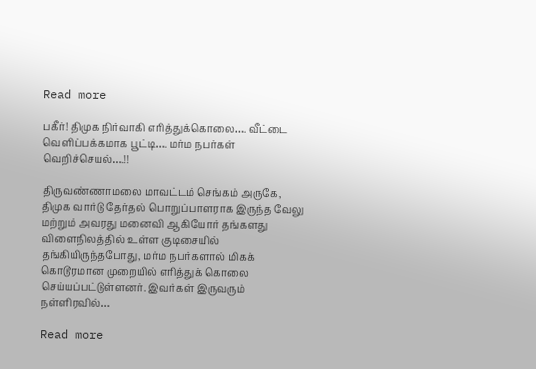Read more

பகீர்! திமுக நிர்வாகி எரித்துக்கொலை…. வீட்டை வெளிப்பக்கமாக பூட்டி…. மர்ம நபர்கள் வெறிச்செயல்….!!

திருவண்ணாமலை மாவட்டம் செங்கம் அருகே, திமுக வார்டு தேர்தல் பொறுப்பாளராக இருந்த வேலு மற்றும் அவரது மனைவி ஆகியோர் தங்களது விளைநிலத்தில் உள்ள குடிசையில் தங்கியிருந்தபோது, மர்ம நபர்களால் மிகக் கொடூரமான முறையில் எரித்துக் கொலை செய்யப்பட்டுள்ளனர். இவர்கள் இருவரும் நள்ளிரவில்…

Read more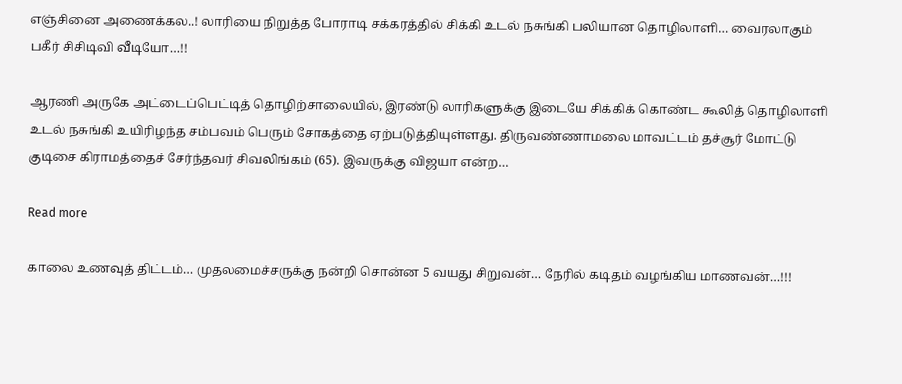எஞ்சினை அணைக்கல..! லாரியை நிறுத்த போராடி சக்கரத்தில் சிக்கி உடல் நசுங்கி பலியான தொழிலாளி… வைரலாகும் பகீர் சிசிடிவி வீடியோ…!!

ஆரணி அருகே அட்டைப்பெட்டித் தொழிற்சாலையில், இரண்டு லாரிகளுக்கு இடையே சிக்கிக் கொண்ட கூலித் தொழிலாளி உடல் நசுங்கி உயிரிழந்த சம்பவம் பெரும் சோகத்தை ஏற்படுத்தியுள்ளது. திருவண்ணாமலை மாவட்டம் தச்சூர் மோட்டு குடிசை கிராமத்தைச் சேர்ந்தவர் சிவலிங்கம் (65). இவருக்கு விஜயா என்ற…

Read more

காலை உணவுத் திட்டம்… முதலமைச்சருக்கு நன்றி சொன்ன 5 வயது சிறுவன்… நேரில் கடிதம் வழங்கிய மாணவன்…!!!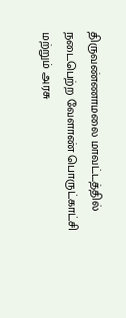திருவண்ணாமலை மாவட்டத்தில் நடைபெற்ற வேளாண் பொருட்காட்சி மற்றும் அரசு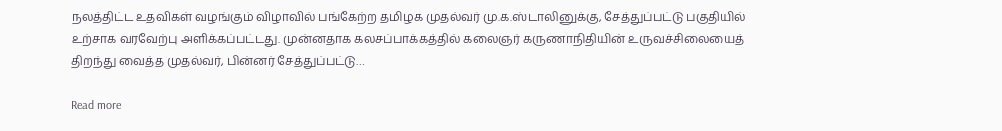நலத்திட்ட உதவிகள் வழங்கும் விழாவில் பங்கேற்ற தமிழக முதல்வர் மு.க.ஸ்டாலினுக்கு, சேத்துப்பட்டு பகுதியில் உற்சாக வரவேற்பு அளிக்கப்பட்டது. முன்னதாக கலசப்பாக்கத்தில் கலைஞர் கருணாநிதியின் உருவச்சிலையைத் திறந்து வைத்த முதல்வர், பின்னர் சேத்துப்பட்டு…

Read more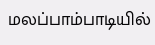மலப்பாம்பாடியில்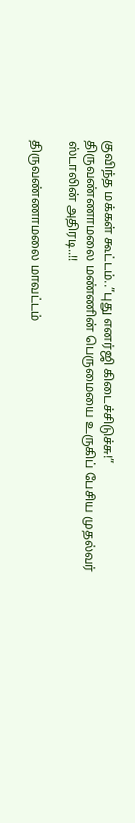குவிந்த மக்கள் கூட்டம்..”புது எனர்ஜி கிடைச்சிடுச்சு!” திருவண்ணாமலை மண்ணின் பெருமையை உருகிப் பேசிய முதல்வர் ஸ்டாலின் அதிரடி..!!

திருவண்ணாமலை மாவட்டம்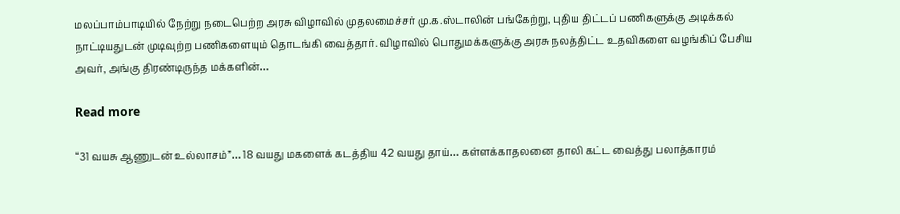மலப்பாம்பாடியில் நேற்று நடைபெற்ற அரசு விழாவில் முதலமைச்சர் மு.க.ஸ்டாலின் பங்கேற்று, புதிய திட்டப் பணிகளுக்கு அடிக்கல் நாட்டியதுடன் முடிவுற்ற பணிகளையும் தொடங்கி வைத்தார். விழாவில் பொதுமக்களுக்கு அரசு நலத்திட்ட உதவிகளை வழங்கிப் பேசிய அவர், அங்கு திரண்டிருந்த மக்களின்…

Read more

“31 வயசு ஆணுடன் உல்லாசம்”… 18 வயது மகளைக் கடத்திய 42 வயது தாய்… கள்ளக்காதலனை தாலி கட்ட வைத்து பலாத்காரம்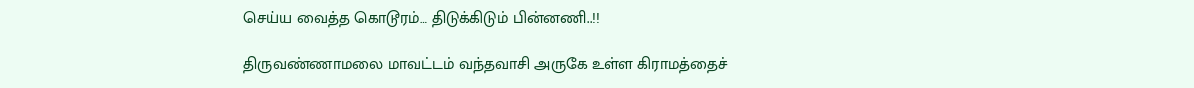செய்ய வைத்த கொடூரம்… திடுக்கிடும் பின்னணி..!!

திருவண்ணாமலை மாவட்டம் வந்தவாசி அருகே உள்ள கிராமத்தைச்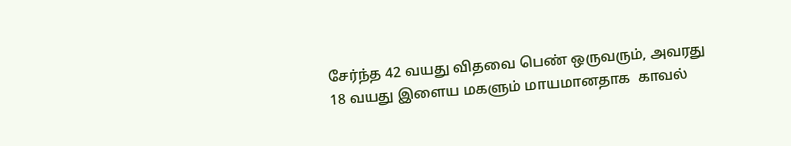சேர்ந்த 42 வயது விதவை பெண் ஒருவரும், அவரது 18 வயது இளைய மகளும் மாயமானதாக  காவல்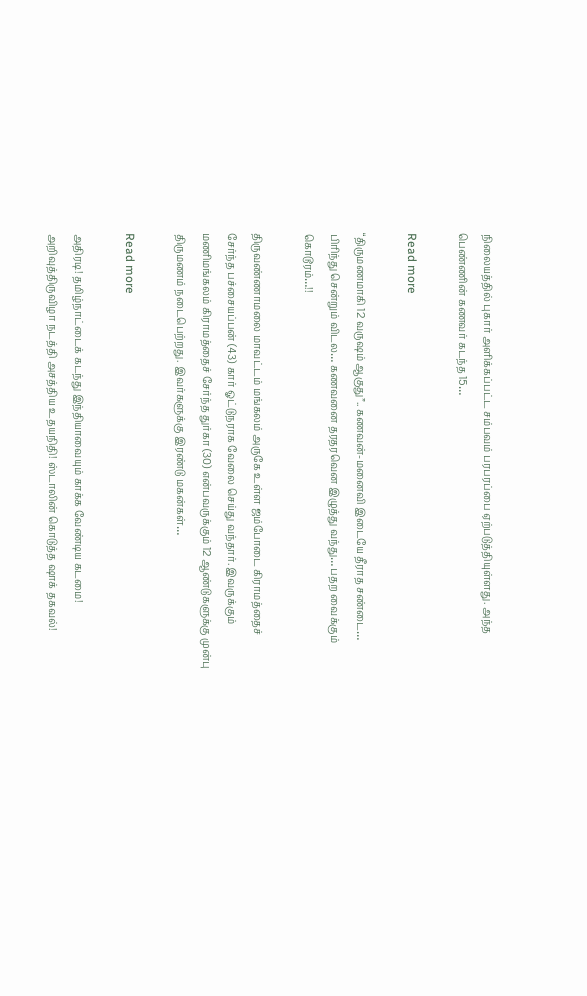நிலையத்தில் புகார் அளிக்கப்பட்ட சம்பவம் பரபரப்பை ஏற்படுத்தியுள்ளது. அந்த பெண்ணின் கணவர் கடந்த 15…

Read more

“திருமணமாகி 12 வருஷம் ஆகுது”.. கணவன்-மனைவி இடையே தீராத சண்டை… பிரிந்து சென்றும் விடல… கணவனை தரதரவென இழுத்து வந்து… பதற வைக்கும் கொடூரம்…!!

திருவண்ணாமலை மாவட்டம் மங்கலம் அருகே உள்ள ஜம்போடை கிராமத்தைச் சேர்ந்த பச்சையப்பன் (43) கார் ஓட்டுநராக வேலை செய்து வந்தார். இவருக்கும் மணிமங்கலம் கிராமத்தைச் சேர்ந்த துர்கா (30) என்பவருக்கும் 12 ஆண்டுகளுக்கு முன்பு திருமணம் நடைபெற்றது. இவர்களுக்கு இரண்டு மகன்கள்…

Read more

அதிரடி! தமிழ்நாட்டைக் கடந்து இந்தியாவையும் காக்க வேண்டிய கடமை! அறிவுத்திருவிழா நடத்தி அசத்திய உதயநிதி! ஸ்டாலின் கொடுத்த ஷாக் தகவல்!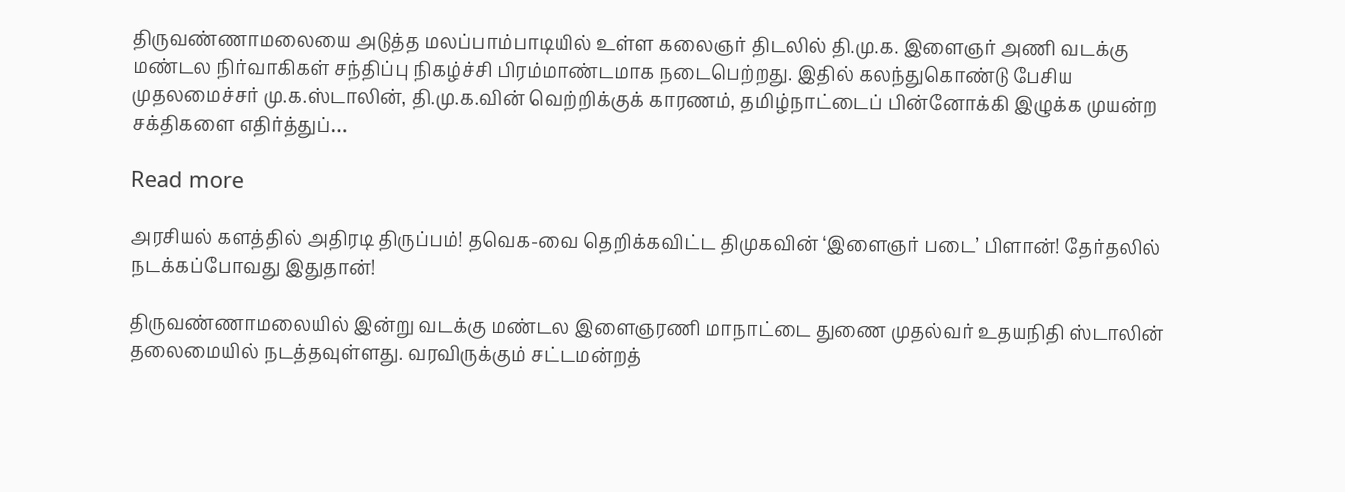திருவண்ணாமலையை அடுத்த மலப்பாம்பாடியில் உள்ள கலைஞர் திடலில் தி.மு.க. இளைஞர் அணி வடக்கு மண்டல நிர்வாகிகள் சந்திப்பு நிகழ்ச்சி பிரம்மாண்டமாக நடைபெற்றது. இதில் கலந்துகொண்டு பேசிய முதலமைச்சர் மு.க.ஸ்டாலின், தி.மு.க.வின் வெற்றிக்குக் காரணம், தமிழ்நாட்டைப் பின்னோக்கி இழுக்க முயன்ற சக்திகளை எதிர்த்துப்…

Read more

அரசியல் களத்தில் அதிரடி திருப்பம்! தவெக-வை தெறிக்கவிட்ட திமுகவின் ‘இளைஞர் படை’ பிளான்! தேர்தலில் நடக்கப்போவது இதுதான்!

திருவண்ணாமலையில் இன்று வடக்கு மண்டல இளைஞரணி மாநாட்டை துணை முதல்வர் உதயநிதி ஸ்டாலின் தலைமையில் நடத்தவுள்ளது. வரவிருக்கும் சட்டமன்றத்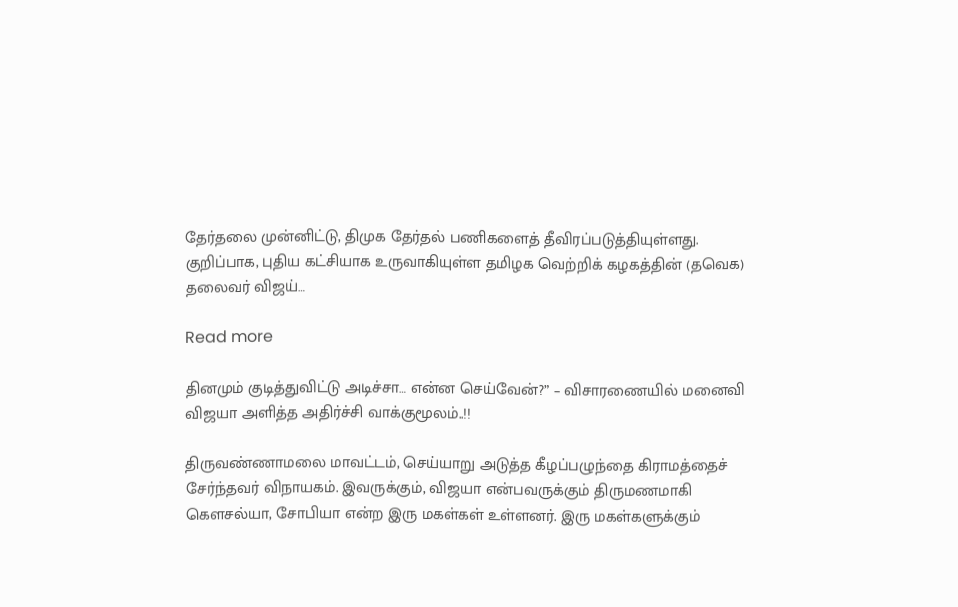தேர்தலை முன்னிட்டு, திமுக தேர்தல் பணிகளைத் தீவிரப்படுத்தியுள்ளது. குறிப்பாக, புதிய கட்சியாக உருவாகியுள்ள தமிழக வெற்றிக் கழகத்தின் (தவெக) தலைவர் விஜய்…

Read more

தினமும் குடித்துவிட்டு அடிச்சா… என்ன செய்வேன்?” – விசாரணையில் மனைவி விஜயா அளித்த அதிர்ச்சி வாக்குமூலம்..!!

திருவண்ணாமலை மாவட்டம், செய்யாறு அடுத்த கீழப்பழுந்தை கிராமத்தைச் சேர்ந்தவர் விநாயகம். இவருக்கும், விஜயா என்பவருக்கும் திருமணமாகி கௌசல்யா, சோபியா என்ற இரு மகள்கள் உள்ளனர். இரு மகள்களுக்கும்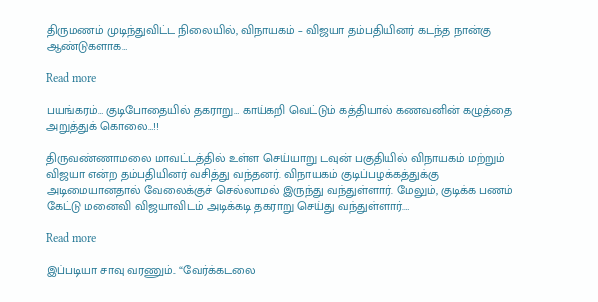திருமணம் முடிந்துவிட்ட நிலையில், விநாயகம் – விஜயா தம்பதியினர் கடந்த நான்கு ஆண்டுகளாக…

Read more

பயங்கரம்… குடிபோதையில் தகராறு… காய்கறி வெட்டும் கத்தியால் கணவனின் கழுத்தை அறுத்துக் கொலை…!!

திருவண்ணாமலை மாவட்டத்தில் உள்ள செய்யாறு டவுன் பகுதியில் விநாயகம் மற்றும் விஜயா என்ற தம்பதியினர் வசித்து வந்தனர். விநாயகம் குடிப்பழக்கத்துக்கு அடிமையானதால் வேலைக்குச் செல்லாமல் இருந்து வந்துள்ளார். மேலும், குடிக்க பணம் கேட்டு மனைவி விஜயாவிடம் அடிக்கடி தகராறு செய்து வந்துள்ளார்.…

Read more

இப்படியா சாவு வரணும்.. “வேர்க்கடலை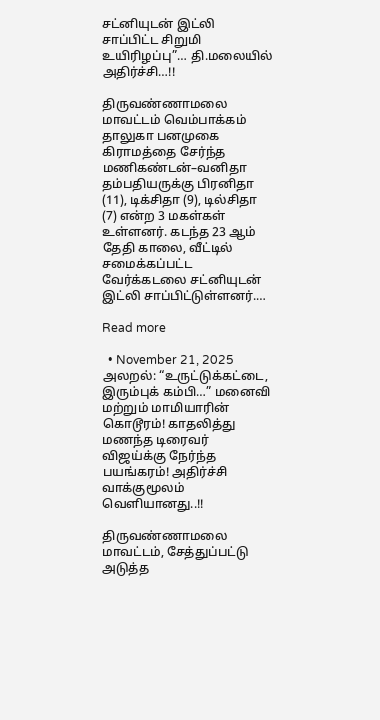சட்னியுடன் இட்லி சாப்பிட்ட சிறுமி உயிரிழப்பு”… தி.மலையில் அதிர்ச்சி…!!

திருவண்ணாமலை மாவட்டம் வெம்பாக்கம் தாலுகா பனமுகை கிராமத்தை சேர்ந்த மணிகண்டன்–வனிதா தம்பதியருக்கு பிரனிதா (11), டிக்சிதா (9), டில்சிதா (7) என்ற 3 மகள்கள் உள்ளனர். கடந்த 23 ஆம் தேதி காலை, வீட்டில் சமைக்கப்பட்ட வேர்க்கடலை சட்னியுடன் இட்லி சாப்பிட்டுள்ளனர்.…

Read more

  • November 21, 2025
அலறல்: “உருட்டுக்கட்டை, இரும்புக் கம்பி…” மனைவி மற்றும் மாமியாரின் கொடூரம்! காதலித்து மணந்த டிரைவர் விஜய்க்கு நேர்ந்த பயங்கரம்! அதிர்ச்சி வாக்குமூலம் வெளியானது..!!

திருவண்ணாமலை மாவட்டம், சேத்துப்பட்டு அடுத்த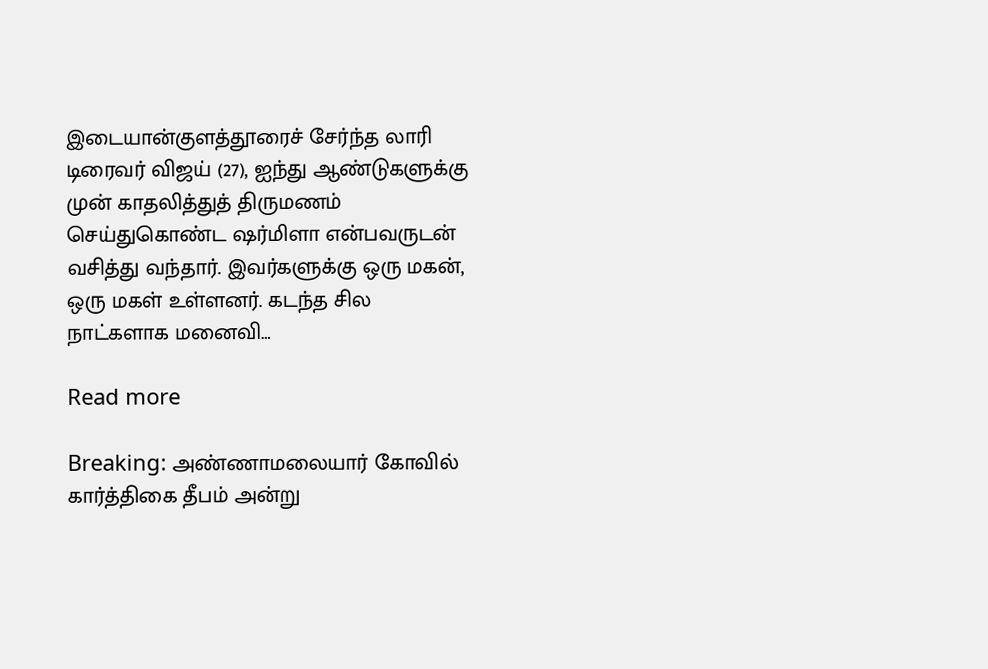இடையான்குளத்தூரைச் சேர்ந்த லாரி டிரைவர் விஜய் (27), ஐந்து ஆண்டுகளுக்கு முன் காதலித்துத் திருமணம் செய்துகொண்ட ஷர்மிளா என்பவருடன் வசித்து வந்தார். இவர்களுக்கு ஒரு மகன், ஒரு மகள் உள்ளனர். கடந்த சில நாட்களாக மனைவி…

Read more

Breaking: அண்ணாமலையார் கோவில் கார்த்திகை தீபம் அன்று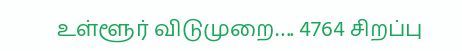உள்ளூர் விடுமுறை…. 4764 சிறப்பு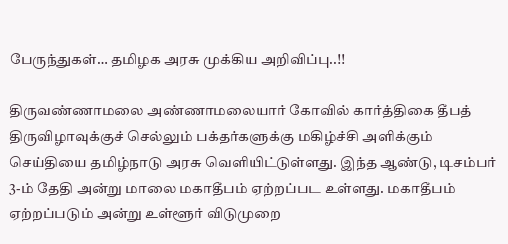பேருந்துகள்… தமிழக அரசு முக்கிய அறிவிப்பு..!!

திருவண்ணாமலை அண்ணாமலையார் கோவில் கார்த்திகை தீபத் திருவிழாவுக்குச் செல்லும் பக்தர்களுக்கு மகிழ்ச்சி அளிக்கும் செய்தியை தமிழ்நாடு அரசு வெளியிட்டுள்ளது. இந்த ஆண்டு, டிசம்பர் 3-ம் தேதி அன்று மாலை மகாதீபம் ஏற்றப்பட உள்ளது. மகாதீபம் ஏற்றப்படும் அன்று உள்ளூர் விடுமுறை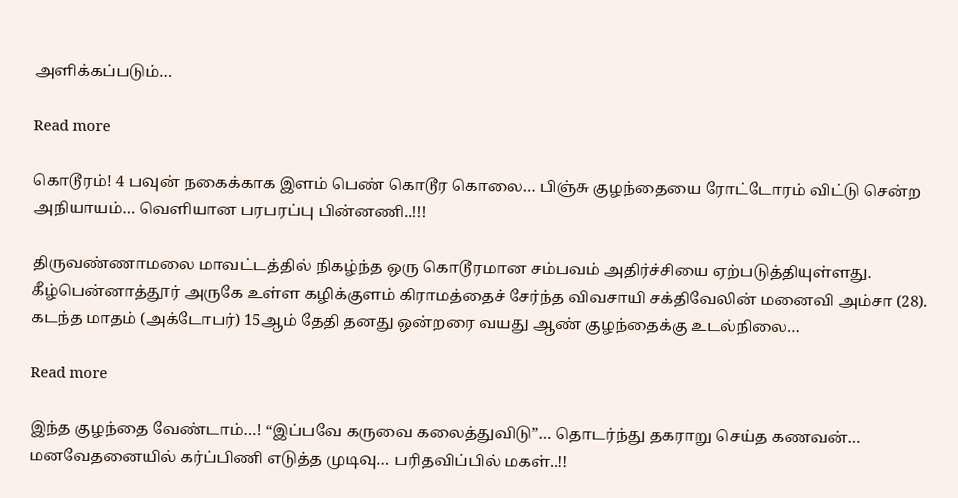அளிக்கப்படும்…

Read more

கொடூரம்! 4 பவுன் நகைக்காக இளம் பெண் கொடூர கொலை… பிஞ்சு குழந்தையை ரோட்டோரம் விட்டு சென்ற அநியாயம்… வெளியான பரபரப்பு பின்னணி..!!!

திருவண்ணாமலை மாவட்டத்தில் நிகழ்ந்த ஒரு கொடூரமான சம்பவம் அதிர்ச்சியை ஏற்படுத்தியுள்ளது. கீழ்பென்னாத்தூர் அருகே உள்ள கழிக்குளம் கிராமத்தைச் சேர்ந்த விவசாயி சக்திவேலின் மனைவி அம்சா (28). கடந்த மாதம் (அக்டோபர்) 15ஆம் தேதி தனது ஒன்றரை வயது ஆண் குழந்தைக்கு உடல்நிலை…

Read more

இந்த குழந்தை வேண்டாம்…! “இப்பவே கருவை கலைத்துவிடு”… தொடர்ந்து தகராறு செய்த கணவன்… மனவேதனையில் கர்ப்பிணி எடுத்த முடிவு… பரிதவிப்பில் மகள்..!!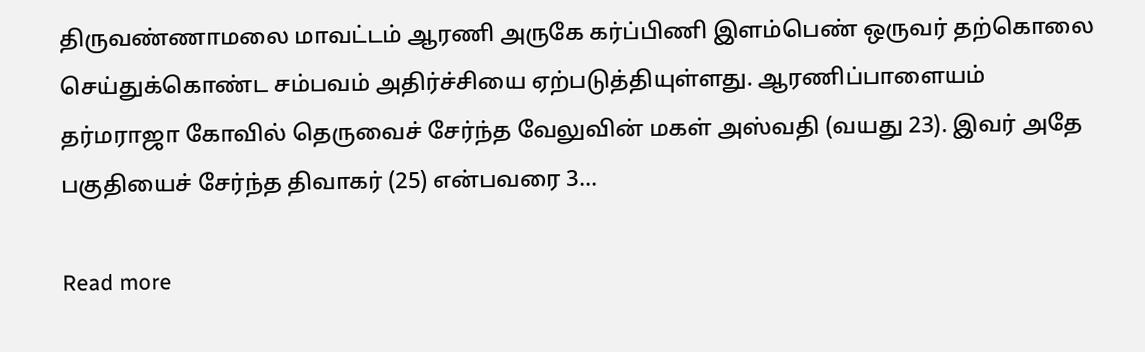திருவண்ணாமலை மாவட்டம் ஆரணி அருகே கர்ப்பிணி இளம்பெண் ஒருவர் தற்கொலை செய்துக்கொண்ட சம்பவம் அதிர்ச்சியை ஏற்படுத்தியுள்ளது. ஆரணிப்பாளையம் தர்மராஜா கோவில் தெருவைச் சேர்ந்த வேலுவின் மகள் அஸ்வதி (வயது 23). இவர் அதே பகுதியைச் சேர்ந்த திவாகர் (25) என்பவரை 3…

Read more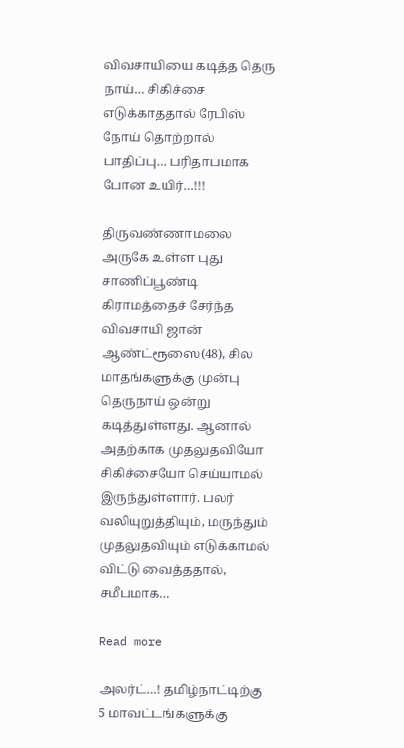விவசாயியை கடித்த தெரு நாய்… சிகிச்சை எடுக்காததால் ரேபிஸ் நோய் தொற்றால் பாதிப்பு… பரிதாபமாக போன உயிர்…!!!

திருவண்ணாமலை அருகே உள்ள புது சாணிப்பூண்டி கிராமத்தைச் சேர்ந்த விவசாயி ஜான் ஆண்ட்ரூஸை(48), சில மாதங்களுக்கு முன்பு தெருநாய் ஒன்று கடித்துள்ளது. ஆனால் அதற்காக முதலுதவியோ சிகிச்சையோ செய்யாமல் இருந்துள்ளார். பலர் வலியுறுத்தியும், மருந்தும் முதலுதவியும் எடுக்காமல் விட்டு வைத்ததால், சமீபமாக…

Read more

அலர்ட்…! தமிழ்நாட்டிற்கு 5 மாவட்டங்களுக்கு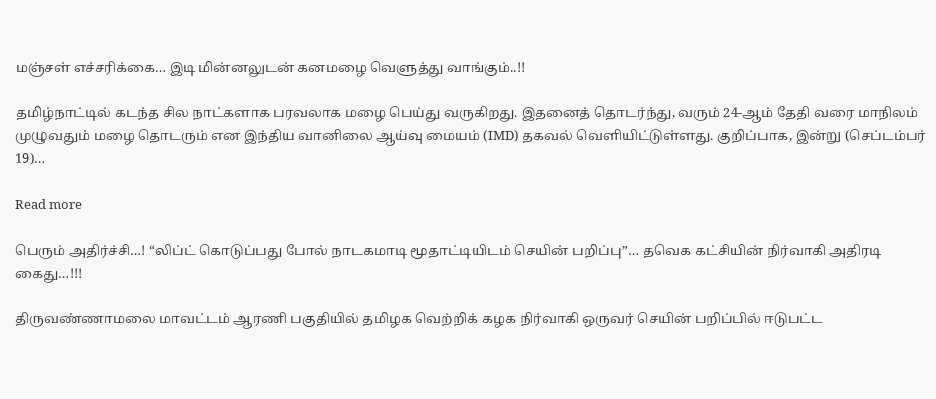மஞ்சள் எச்சரிக்கை… இடி மின்னலுடன் கனமழை வெளுத்து வாங்கும்..!!

தமிழ்நாட்டில் கடந்த சில நாட்களாக பரவலாக மழை பெய்து வருகிறது. இதனைத் தொடர்ந்து, வரும் 24-ஆம் தேதி வரை மாநிலம் முழுவதும் மழை தொடரும் என இந்திய வானிலை ஆய்வு மையம் (IMD) தகவல் வெளியிட்டுள்ளது. குறிப்பாக, இன்று (செப்டம்பர் 19)…

Read more

பெரும் அதிர்ச்சி…! “லிப்ட் கொடுப்பது போல் நாடகமாடி மூதாட்டியிடம் செயின் பறிப்பு”… தவெக கட்சியின் நிர்வாகி அதிரடி கைது…!!!

திருவண்ணாமலை மாவட்டம் ஆரணி பகுதியில் தமிழக வெற்றிக் கழக நிர்வாகி ஒருவர் செயின் பறிப்பில் ஈடுபட்ட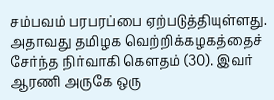சம்பவம் பரபரப்பை ஏற்படுத்தியுள்ளது. அதாவது தமிழக வெற்றிக்கழகத்தைச் சேர்ந்த நிர்வாகி கௌதம் (30). இவர் ஆரணி அருகே ஒரு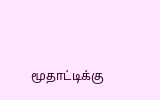மூதாட்டிக்கு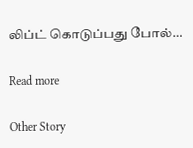லிப்ட் கொடுப்பது போல்…

Read more

Other Story